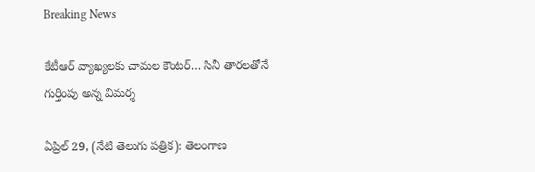Breaking News

కేటీఆర్ వ్యాఖ్యలకు చామల కౌంటర్… సినీ తారలతోనే గుర్తింపు అన్న విమర్శ

ఏప్రిల్ 29, (నేటి తెలుగు పత్రిక): తెలంగాణ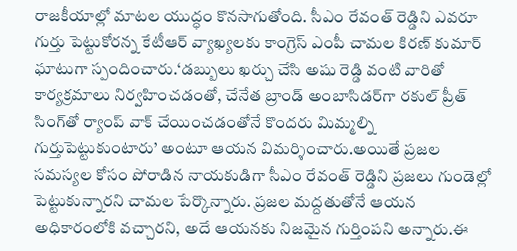రాజకీయాల్లో మాటల యుద్ధం కొనసాగుతోంది. సీఎం రేవంత్ రెడ్డిని ఎవరూ గుర్తు పెట్టుకోరన్న కేటీఆర్ వ్యాఖ్యలకు కాంగ్రెస్ ఎంపీ చామల కిరణ్ కుమార్ ఘాటుగా స్పందించారు.‘డబ్బులు ఖర్చు చేసి అషు రెడ్డి వంటి వారితో కార్యక్రమాలు నిర్వహించడంతో, చేనేత బ్రాండ్ అంబాసిడర్‌గా రకుల్ ప్రీత్ సింగ్‌తో ర్యాంప్ వాక్ చేయించడంతోనే కొందరు మిమ్మల్ని గుర్తుపెట్టుకుంటారు’ అంటూ ఆయన విమర్శించారు.అయితే ప్రజల సమస్యల కోసం పోరాడిన నాయకుడిగా సీఎం రేవంత్ రెడ్డిని ప్రజలు గుండెల్లో పెట్టుకున్నారని చామల పేర్కొన్నారు. ప్రజల మద్దతుతోనే ఆయన అధికారంలోకి వచ్చారని, అదే ఆయనకు నిజమైన గుర్తింపని అన్నారు.ఈ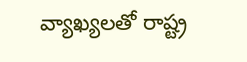వ్యాఖ్యలతో రాష్ట్ర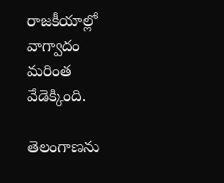రాజకీయాల్లో వాగ్వాదం మరింత వేడెక్కింది.

తెలంగాణను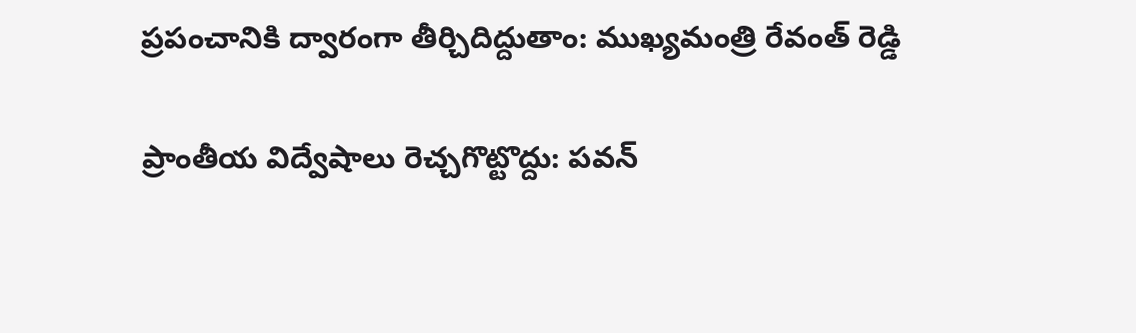ప్రపంచానికి ద్వారంగా తీర్చిదిద్దుతాం: ముఖ్యమంత్రి రేవంత్ రెడ్డి

ప్రాంతీయ విద్వేషాలు రెచ్చగొట్టొద్దు: పవన్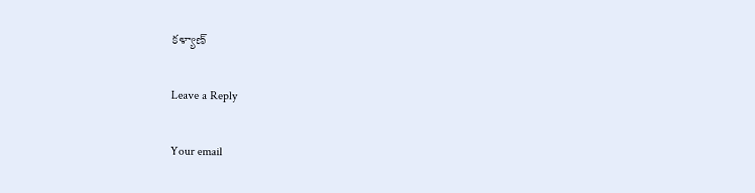కళ్యాణ్

Leave a Reply

Your email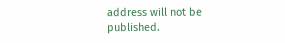address will not be published.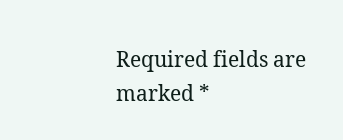Required fields are marked *